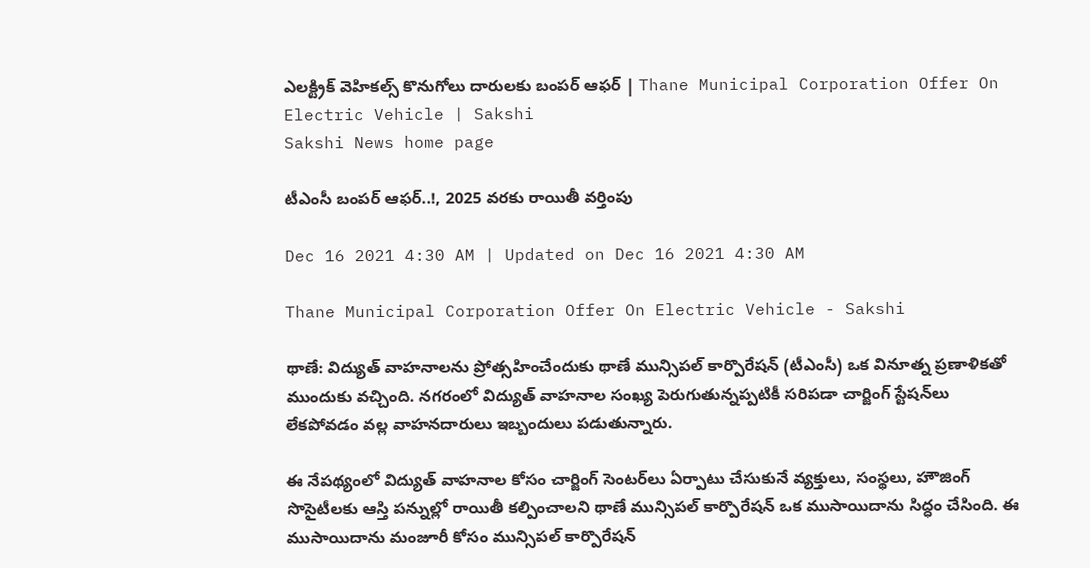ఎలక్ట్రిక్‌ వెహికల్స్‌ కొనుగోలు దారులకు బంపర్‌ ఆఫర్‌ | Thane Municipal Corporation Offer On Electric Vehicle | Sakshi
Sakshi News home page

టీఎంసీ బంపర్‌ ఆఫర్‌..!, 2025 వరకు రాయితీ వర్తింపు

Dec 16 2021 4:30 AM | Updated on Dec 16 2021 4:30 AM

Thane Municipal Corporation Offer On Electric Vehicle - Sakshi

థాణే: విద్యుత్‌ వాహనాలను ప్రోత్సహించేందుకు థాణే మున్సిపల్‌ కార్పొరేషన్‌ (టీఎంసీ) ఒక వినూత్న ప్రణాళికతో ముందుకు వచ్చింది. నగరంలో విద్యుత్‌ వాహనాల సంఖ్య పెరుగుతున్నప్పటికీ సరిపడా చార్జింగ్‌ స్టేషన్‌లు లేకపోవడం వల్ల వాహనదారులు ఇబ్బందులు పడుతున్నారు.

ఈ నేపథ్యంలో విద్యుత్‌ వాహనాల కోసం చార్జింగ్‌ సెంటర్‌లు ఏర్పాటు చేసుకునే వ్యక్తులు, సంస్థలు, హౌజింగ్‌ సొసైటీలకు ఆస్తి పన్నుల్లో రాయితీ కల్పించాలని థాణే మున్సిపల్‌ కార్పొరేషన్‌ ఒక ముసాయిదాను సిద్ధం చేసింది. ఈ ముసాయిదాను మంజూరీ కోసం మున్సిపల్‌ కార్పొరేషన్‌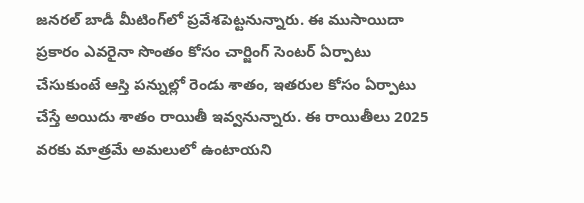జనరల్‌ బాడీ మీటింగ్‌లో ప్రవేశపెట్టనున్నారు. ఈ ముసాయిదా ప్రకారం ఎవరైనా సొంతం కోసం చార్జింగ్‌ సెంటర్‌ ఏర్పాటు చేసుకుంటే ఆస్తి పన్నుల్లో రెండు శాతం, ఇతరుల కోసం ఏర్పాటు చేస్తే అయిదు శాతం రాయితీ ఇవ్వనున్నారు. ఈ రాయితీలు 2025 వరకు మాత్రమే అమలులో ఉంటాయని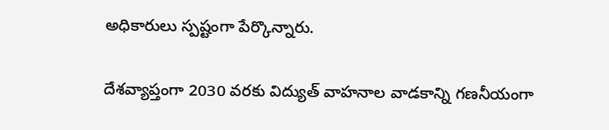అధికారులు స్పష్టంగా పేర్కొన్నారు.

దేశవ్యాప్తంగా 2030 వరకు విద్యుత్‌ వాహనాల వాడకాన్ని గణనీయంగా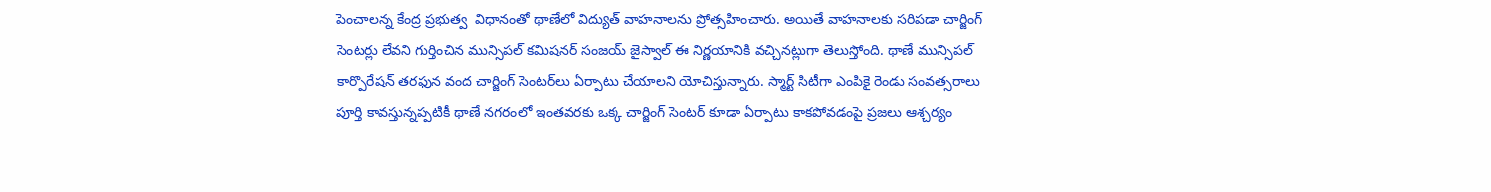పెంచాలన్న కేంద్ర ప్రభుత్వ  విధానంతో థాణేలో విద్యుత్‌ వాహనాలను ప్రోత్సహించారు. అయితే వాహనాలకు సరిపడా చార్జింగ్‌ సెంటర్లు లేవని గుర్తించిన మున్సిపల్‌ కమిషనర్‌ సంజయ్‌ జైస్వాల్‌ ఈ నిర్ణయానికి వచ్చినట్లుగా తెలుస్తోంది. థాణే మున్సిపల్‌ కార్పొరేషన్‌ తరఫున వంద చార్జింగ్‌ సెంటర్‌లు ఏర్పాటు చేయాలని యోచిస్తున్నారు. స్మార్ట్‌ సిటీగా ఎంపికై రెండు సంవత్సరాలు పూర్తి కావస్తున్నప్పటికీ థాణే నగరంలో ఇంతవరకు ఒక్క చార్జింగ్‌ సెంటర్‌ కూడా ఏర్పాటు కాకపోవడంపై ప్రజలు ఆశ్చర్యం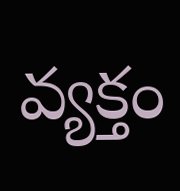వ్యక్తం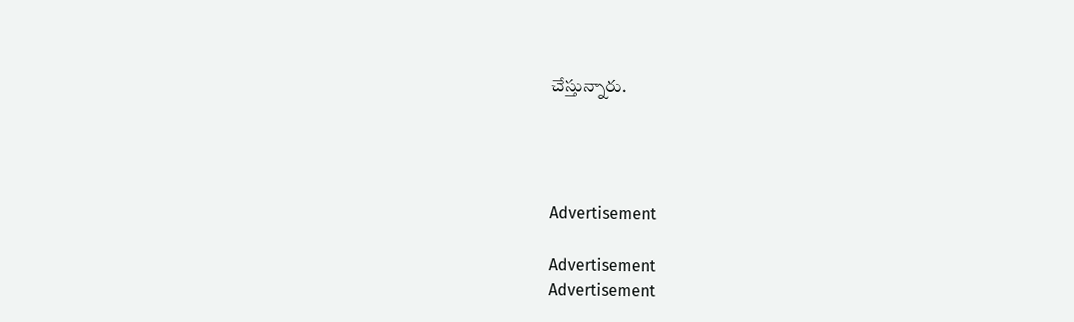చేస్తున్నారు.




Advertisement

Advertisement
Advertisement